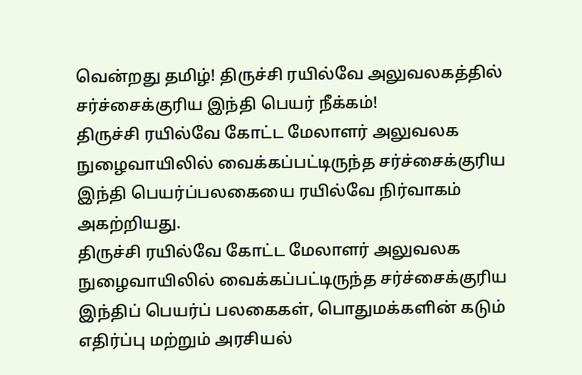வென்றது தமிழ்! திருச்சி ரயில்வே அலுவலகத்தில் சர்ச்சைக்குரிய இந்தி பெயர் நீக்கம்!
திருச்சி ரயில்வே கோட்ட மேலாளர் அலுவலக நுழைவாயிலில் வைக்கப்பட்டிருந்த சர்ச்சைக்குரிய இந்தி பெயர்ப்பலகையை ரயில்வே நிர்வாகம் அகற்றியது.
திருச்சி ரயில்வே கோட்ட மேலாளர் அலுவலக நுழைவாயிலில் வைக்கப்பட்டிருந்த சர்ச்சைக்குரிய இந்திப் பெயர்ப் பலகைகள், பொதுமக்களின் கடும் எதிர்ப்பு மற்றும் அரசியல்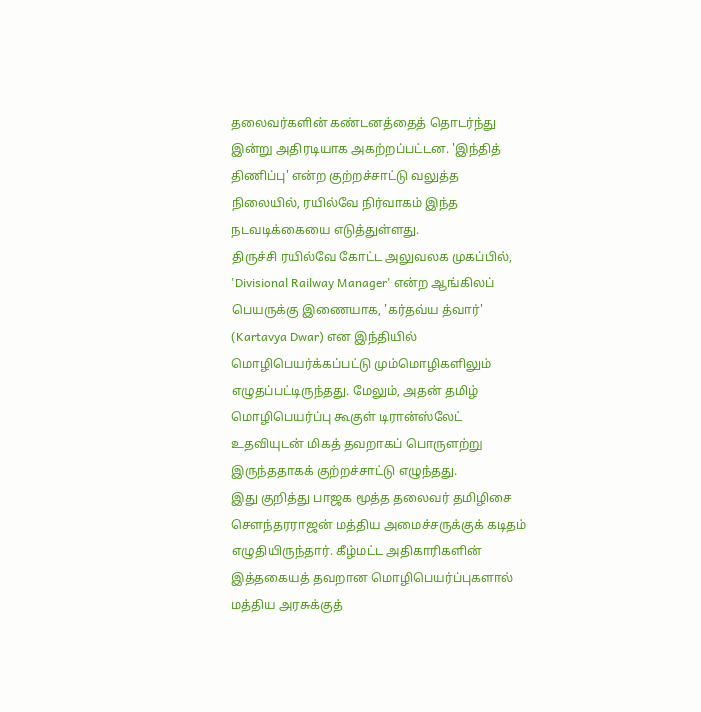தலைவர்களின் கண்டனத்தைத் தொடர்ந்து இன்று அதிரடியாக அகற்றப்பட்டன. 'இந்தித் திணிப்பு' என்ற குற்றச்சாட்டு வலுத்த நிலையில், ரயில்வே நிர்வாகம் இந்த நடவடிக்கையை எடுத்துள்ளது.
திருச்சி ரயில்வே கோட்ட அலுவலக முகப்பில், 'Divisional Railway Manager' என்ற ஆங்கிலப் பெயருக்கு இணையாக, 'கர்தவ்ய த்வார்' (Kartavya Dwar) என இந்தியில் மொழிபெயர்க்கப்பட்டு மும்மொழிகளிலும் எழுதப்பட்டிருந்தது. மேலும், அதன் தமிழ் மொழிபெயர்ப்பு கூகுள் டிரான்ஸ்லேட் உதவியுடன் மிகத் தவறாகப் பொருளற்று இருந்ததாகக் குற்றச்சாட்டு எழுந்தது.
இது குறித்து பாஜக மூத்த தலைவர் தமிழிசை சௌந்தரராஜன் மத்திய அமைச்சருக்குக் கடிதம் எழுதியிருந்தார். கீழ்மட்ட அதிகாரிகளின் இத்தகையத் தவறான மொழிபெயர்ப்புகளால் மத்திய அரசுக்குத்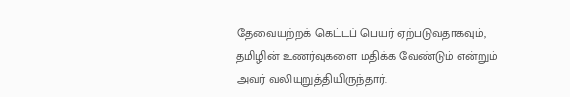தேவையற்றக் கெட்டப் பெயர் ஏற்படுவதாகவும், தமிழின் உணர்வுகளை மதிக்க வேண்டும் என்றும் அவர் வலியுறுத்தியிருந்தார்.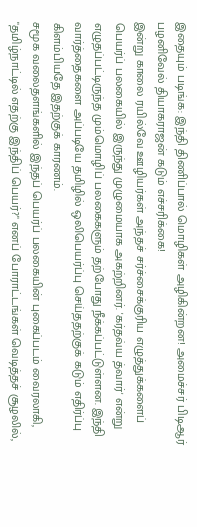இதையும் படிங்க: இந்தி திணிப்பால் மொழிகள் அழிகின்றன! அமைச்சர் பிடிஆர் பழனிவேல் தியாகராஜன் கடும் எச்சரிக்கை!
இன்று காலை ரயில்வே ஊழியர்கள் அந்தச் சர்ச்சைக்குரிய எழுத்துக்களைப் பெயர்ப் பலகையில் இருந்து முழுமையாக அகற்றினர். 'கர்தவ்ய த்வார்' என்று எழுதப்பட்டிருந்த மும்மொழிப் பலகைகளும் தற்போது நீக்கப்பட்டுள்ளன. இந்தி வார்த்தைகளை அப்படியே தமிழில் ஒலிபெயர்ப்பு செய்ததற்குக் கடும் எதிர்ப்பு கிளம்பியதே இதற்குக் காரணம்.
சமூக வலைதளங்களில் இந்தப் பெயர்ப் பலகையின் புகைப்படம் வைரலாகி, "தமிழ்நாட்டில் எதற்கு இந்திப் பெயர்?" எனப் போராட்டங்கள் வெடித்தச் சூழலில்,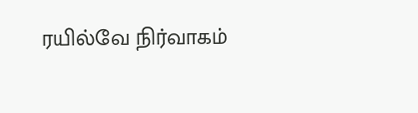ரயில்வே நிர்வாகம்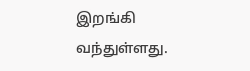இறங்கி வந்துள்ளது.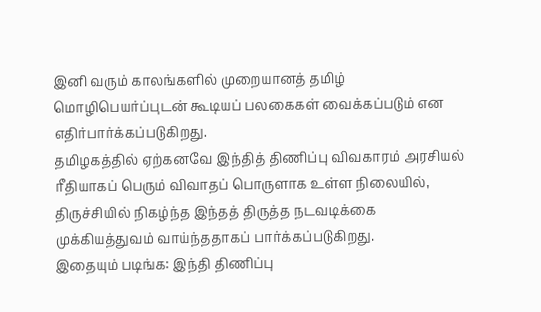இனி வரும் காலங்களில் முறையானத் தமிழ் மொழிபெயர்ப்புடன் கூடியப் பலகைகள் வைக்கப்படும் என எதிர்பார்க்கப்படுகிறது.
தமிழகத்தில் ஏற்கனவே இந்தித் திணிப்பு விவகாரம் அரசியல் ரீதியாகப் பெரும் விவாதப் பொருளாக உள்ள நிலையில், திருச்சியில் நிகழ்ந்த இந்தத் திருத்த நடவடிக்கை முக்கியத்துவம் வாய்ந்ததாகப் பார்க்கப்படுகிறது.
இதையும் படிங்க: இந்தி திணிப்பு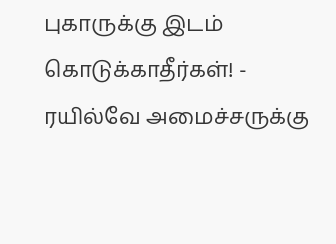புகாருக்கு இடம் கொடுக்காதீர்கள்! - ரயில்வே அமைச்சருக்கு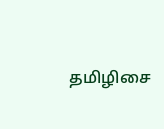தமிழிசை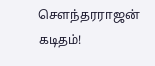சௌந்தரராஜன் கடிதம்!